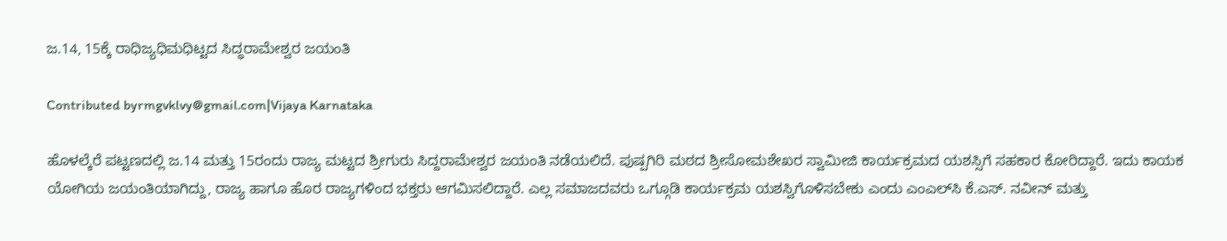ಜ.14, 15ಕ್ಕೆ ರಾಧಿಜ್ಯಧಿಮಧಿಟ್ಟದ ಸಿದ್ಧರಾಮೇಶ್ವರ ಜಯಂತಿ

Contributed byrmgvklvy@gmail.com|Vijaya Karnataka

ಹೊಳಲ್ಕೆರೆ ಪಟ್ಟಣದಲ್ಲಿ ಜ.14 ಮತ್ತು 15ರಂದು ರಾಜ್ಯ ಮಟ್ಟದ ಶ್ರೀಗುರು ಸಿದ್ದರಾಮೇಶ್ವರ ಜಯಂತಿ ನಡೆಯಲಿದೆ. ಪುಷ್ಪಗಿರಿ ಮಠದ ಶ್ರೀಸೋಮಶೇಖರ ಸ್ವಾಮೀಜಿ ಕಾರ್ಯಕ್ರಮದ ಯಶಸ್ಸಿಗೆ ಸಹಕಾರ ಕೋರಿದ್ದಾರೆ. ಇದು ಕಾಯಕ ಯೋಗಿಯ ಜಯಂತಿಯಾಗಿದ್ದು, ರಾಜ್ಯ ಹಾಗೂ ಹೊರ ರಾಜ್ಯಗಳಿಂದ ಭಕ್ತರು ಆಗಮಿಸಲಿದ್ದಾರೆ. ಎಲ್ಲ ಸಮಾಜದವರು ಒಗ್ಗೂಡಿ ಕಾರ್ಯಕ್ರಮ ಯಶಸ್ವಿಗೊಳಿಸಬೇಕು ಎಂದು ಎಂಎಲ್‌ಸಿ ಕೆ.ಎಸ್‌. ನವೀನ್‌ ಮತ್ತು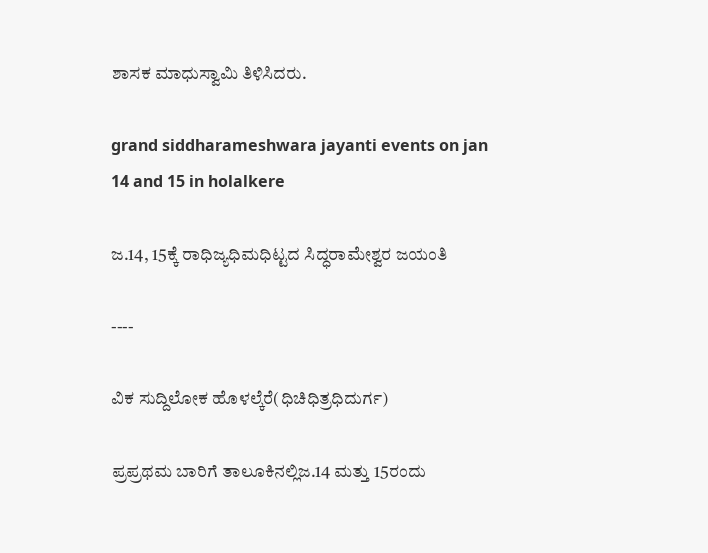ಶಾಸಕ ಮಾಧುಸ್ವಾಮಿ ತಿಳಿಸಿದರು.

grand siddharameshwara jayanti events on jan 14 and 15 in holalkere

ಜ.14, 15ಕ್ಕೆ ರಾಧಿಜ್ಯಧಿಮಧಿಟ್ಟದ ಸಿದ್ಧರಾಮೇಶ್ವರ ಜಯಂತಿ

----

ವಿಕ ಸುದ್ದಿಲೋಕ ಹೊಳಲ್ಕೆರೆ(ಧಿಚಿಧಿತ್ರಧಿದುರ್ಗ)

ಪ್ರಪ್ರಥಮ ಬಾರಿಗೆ ತಾಲೂಕಿನಲ್ಲಿಜ.14 ಮತ್ತು 15ರಂದು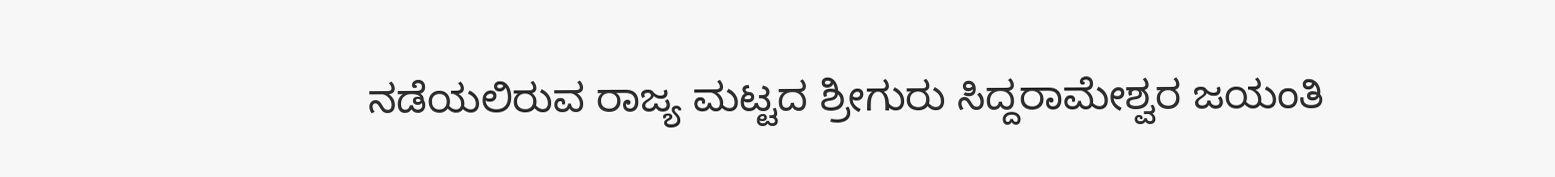ನಡೆಯಲಿರುವ ರಾಜ್ಯ ಮಟ್ಟದ ಶ್ರೀಗುರು ಸಿದ್ದರಾಮೇಶ್ವರ ಜಯಂತಿ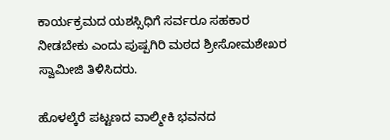ಕಾರ್ಯಕ್ರಮದ ಯಶಸ್ಸಿಧಿಗೆ ಸರ್ವರೂ ಸಹಕಾರ ನೀಡಬೇಕು ಎಂದು ಪುಷ್ಪಗಿರಿ ಮಠದ ಶ್ರೀಸೋಮಶೇಖರ ಸ್ವಾಮೀಜಿ ತಿಳಿಸಿದರು.

ಹೊಳಲ್ಕೆರೆ ಪಟ್ಟಣದ ವಾಲ್ಮೀಕಿ ಭವನದ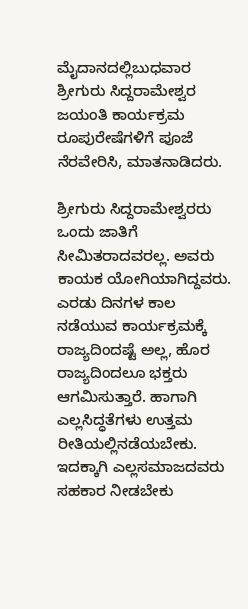ಮೈದಾನದಲ್ಲಿಬುಧವಾರ ಶ್ರೀಗುರು ಸಿದ್ದರಾಮೇಶ್ವರ ಜಯಂತಿ ಕಾರ್ಯಕ್ರಮ ರೂಪುರೇಷೆಗಳಿಗೆ ಪೂಜೆ ನೆರವೇರಿಸಿ, ಮಾತನಾಡಿದರು.

ಶ್ರೀಗುರು ಸಿದ್ದರಾಮೇಶ್ವರರು ಒಂದು ಜಾತಿಗೆ ಸೀಮಿತರಾದವರಲ್ಲ. ಅವರು ಕಾಯಕ ಯೋಗಿಯಾಗಿದ್ದವರು. ಎರಡು ದಿನಗಳ ಕಾಲ ನಡೆಯುವ ಕಾರ್ಯಕ್ರಮಕ್ಕೆ ರಾಜ್ಯದಿಂದಷ್ಟೆ ಅಲ್ಲ, ಹೊರ ರಾಜ್ಯದಿಂದಲೂ ಭಕ್ತರು ಆಗಮಿಸುತ್ತಾರೆ. ಹಾಗಾಗಿ ಎಲ್ಲಸಿದ್ಧತೆಗಳು ಉತ್ತಮ ರೀತಿಯಲ್ಲಿನಡೆಯಬೇಕು. ಇದಕ್ಕಾಗಿ ಎಲ್ಲಸಮಾಜದವರು ಸಹಕಾರ ನೀಡಬೇಕು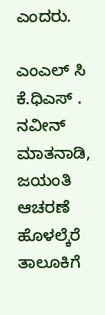ಎಂದರು.

ಎಂಎಲ್ ಸಿ ಕೆ.ಧಿಎಸ್ . ನವೀನ್ ಮಾತನಾಡಿ, ಜಯಂತಿ ಆಚರಣೆ ಹೊಳಲ್ಕೆರೆ ತಾಲೂಕಿಗೆ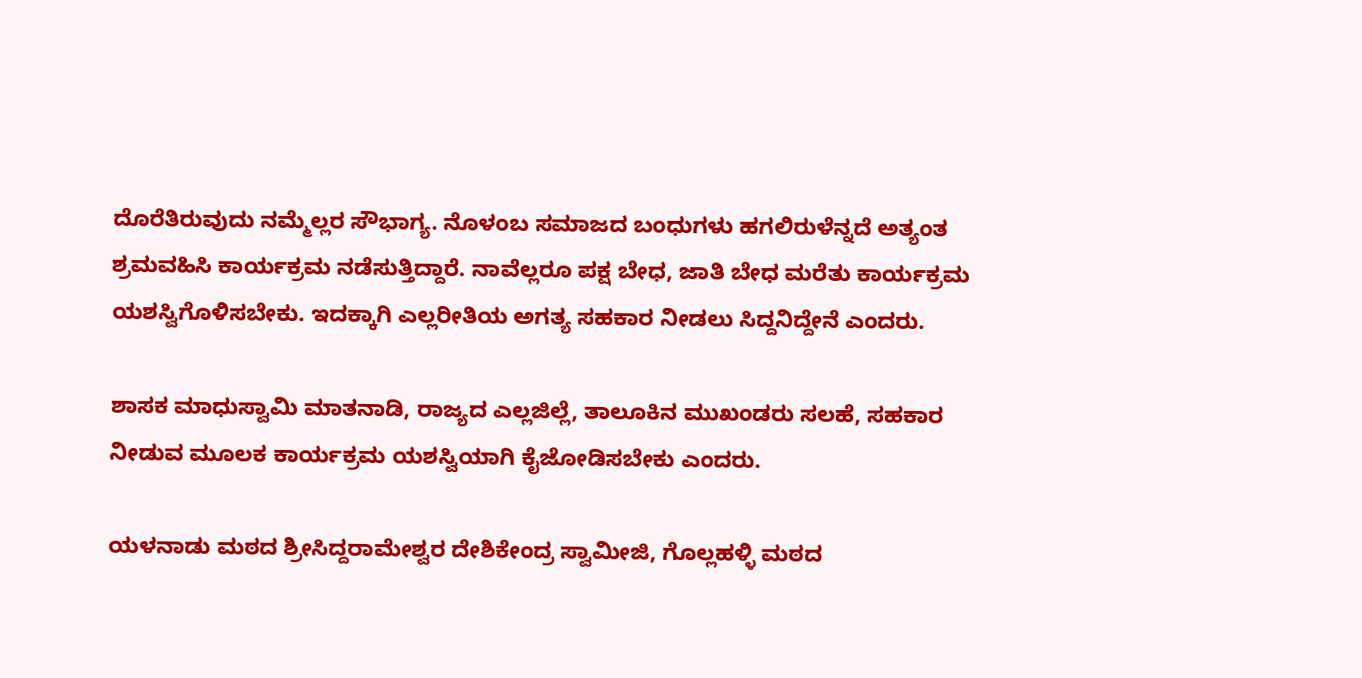ದೊರೆತಿರುವುದು ನಮ್ಮೆಲ್ಲರ ಸೌಭಾಗ್ಯ. ನೊಳಂಬ ಸಮಾಜದ ಬಂಧುಗಳು ಹಗಲಿರುಳೆನ್ನದೆ ಅತ್ಯಂತ ಶ್ರಮವಹಿಸಿ ಕಾರ್ಯಕ್ರಮ ನಡೆಸುತ್ತಿದ್ದಾರೆ. ನಾವೆಲ್ಲರೂ ಪಕ್ಷ ಬೇಧ, ಜಾತಿ ಬೇಧ ಮರೆತು ಕಾರ್ಯಕ್ರಮ ಯಶಸ್ವಿಗೊಳಿಸಬೇಕು. ಇದಕ್ಕಾಗಿ ಎಲ್ಲರೀತಿಯ ಅಗತ್ಯ ಸಹಕಾರ ನೀಡಲು ಸಿದ್ದನಿದ್ದೇನೆ ಎಂದರು.

ಶಾಸಕ ಮಾಧುಸ್ವಾಮಿ ಮಾತನಾಡಿ, ರಾಜ್ಯದ ಎಲ್ಲಜಿಲ್ಲೆ, ತಾಲೂಕಿನ ಮುಖಂಡರು ಸಲಹೆ, ಸಹಕಾರ ನೀಡುವ ಮೂಲಕ ಕಾರ್ಯಕ್ರಮ ಯಶಸ್ವಿಯಾಗಿ ಕೈಜೋಡಿಸಬೇಕು ಎಂದರು.

ಯಳನಾಡು ಮಠದ ಶ್ರೀಸಿದ್ದರಾಮೇಶ್ವರ ದೇಶಿಕೇಂದ್ರ ಸ್ವಾಮೀಜಿ, ಗೊಲ್ಲಹಳ್ಳಿ ಮಠದ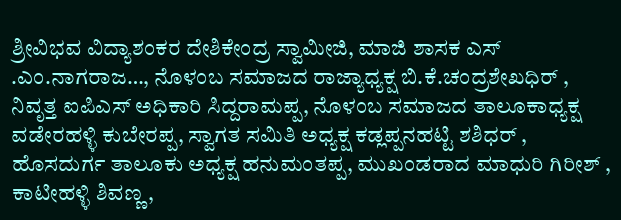ಶ್ರೀವಿಭವ ವಿದ್ಯಾಶಂಕರ ದೇಶಿಕೇಂದ್ರ ಸ್ವಾಮೀಜಿ, ಮಾಜಿ ಶಾಸಕ ಎಸ್ .ಎಂ.ನಾಗರಾಜ…, ನೊಳಂಬ ಸಮಾಜದ ರಾಜ್ಯಾಧ್ಯಕ್ಷ ಬಿ.ಕೆ.ಚಂದ್ರಶೇಖಧಿರ್ , ನಿವೃತ್ತ ಐಪಿಎಸ್ ಅಧಿಕಾರಿ ಸಿದ್ದರಾಮಪ್ಪ, ನೊಳಂಬ ಸಮಾಜದ ತಾಲೂಕಾಧ್ಯಕ್ಷ ವಡೇರಹಳ್ಳಿ ಕುಬೇರಪ್ಪ, ಸ್ವಾಗತ ಸಮಿತಿ ಅಧ್ಯಕ್ಷ ಕಡ್ಲಪ್ಪನಹಟ್ಟಿ ಶಶಿಧರ್ , ಹೊಸದುರ್ಗ ತಾಲೂಕು ಅಧ್ಯಕ್ಷ ಹನುಮಂತಪ್ಪ, ಮುಖಂಡರಾದ ಮಾಧುರಿ ಗಿರೀಶ್ , ಕಾಟೀಹಳ್ಳಿ ಶಿವಣ್ಣ,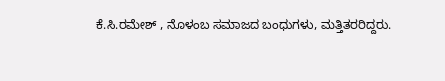ಕೆ.ಸಿ.ರಮೇಶ್ , ನೊಳಂಬ ಸಮಾಜದ ಬಂಧುಗಳು, ಮತ್ತಿತರರಿದ್ದರು.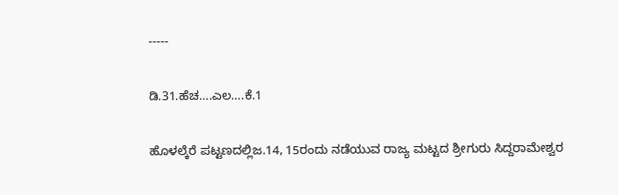-----

ಡಿ.31.ಹೆಚ….ಎಲ….ಕೆ.1

ಹೊಳಲ್ಕೆರೆ ಪಟ್ಟಣದಲ್ಲಿಜ.14, 15ರಂದು ನಡೆಯುವ ರಾಜ್ಯ ಮಟ್ಟದ ಶ್ರೀಗುರು ಸಿದ್ದರಾಮೇಶ್ವರ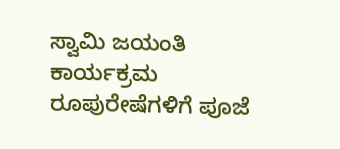ಸ್ವಾಮಿ ಜಯಂತಿ ಕಾರ್ಯಕ್ರಮ ರೂಪುರೇಷೆಗಳಿಗೆ ಪೂಜೆ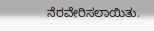ನೆರವೇರಿಸಲಾಯಿತು.